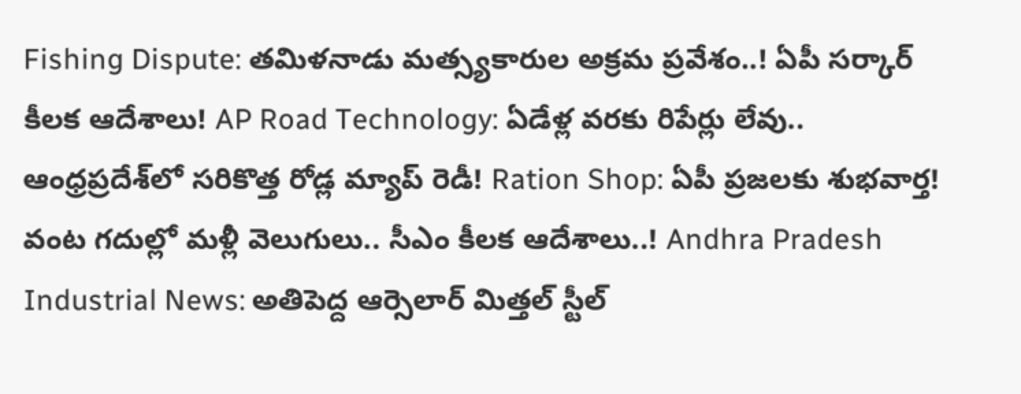Fishing Dispute: తమిళనాడు మత్స్యకారుల అక్రమ ప్రవేశం..! ఏపీ సర్కార్ కీలక ఆదేశాలు! AP Road Technology: ఏడేళ్ల వరకు రిపేర్లు లేవు.. ఆంధ్రప్రదేశ్‌లో సరికొత్త రోడ్ల మ్యాప్ రెడీ! Ration Shop: ఏపీ ప్రజలకు శుభవార్త! వంట గదుల్లో మళ్లీ వెలుగులు.. సీఎం కీలక ఆదేశాలు..! Andhra Pradesh Industrial News: అతిపెద్ద ఆర్సెలార్ మిత్తల్ స్టీల్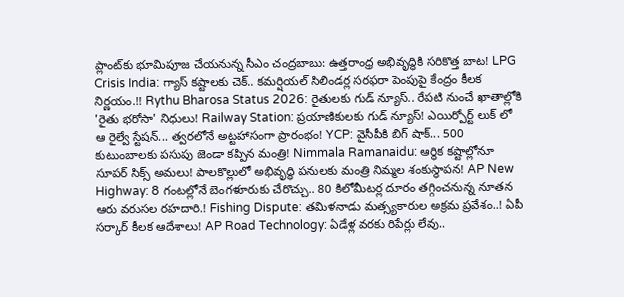ప్లాంట్‌కు భూమిపూజ చేయనున్న సీఎం చంద్రబాబు: ఉత్తరాంధ్ర అభివృద్ధికి సరికొత్త బాట! LPG Crisis India: గ్యాస్ కష్టాలకు చెక్.. కమర్షియల్ సిలిండర్ల సరఫరా పెంపుపై కేంద్రం కీలక నిర్ణయం.!! Rythu Bharosa Status 2026: రైతులకు గుడ్ న్యూస్.. రేపటి నుంచే ఖాతాల్లోకి 'రైతు భరోసా' నిధులు! Railway Station: ప్రయాణికులకు గుడ్ న్యూస్! ఎయిర్పోర్ట్ లుక్ లో ఆ రైల్వే స్టేషన్... త్వరలోనే అట్టహాసంగా ప్రారంభం! YCP: వైసీపీకి బిగ్ షాక్... 500 కుటుంబాలకు పసుపు జెండా కప్పిన మంత్రి! Nimmala Ramanaidu: ఆర్థిక కష్టాల్లోనూ సూపర్ సిక్స్ అమలు! పాలకొల్లులో అభివృద్ధి పనులకు మంత్రి నిమ్మల శంకుస్థాపన! AP New Highway: 8 గంటల్లోనే బెంగళూరుకు చేరొచ్చు.. 80 కిలోమీటర్ల దూరం తగ్గించనున్న నూతన ఆరు వరుసల రహదారి.! Fishing Dispute: తమిళనాడు మత్స్యకారుల అక్రమ ప్రవేశం..! ఏపీ సర్కార్ కీలక ఆదేశాలు! AP Road Technology: ఏడేళ్ల వరకు రిపేర్లు లేవు..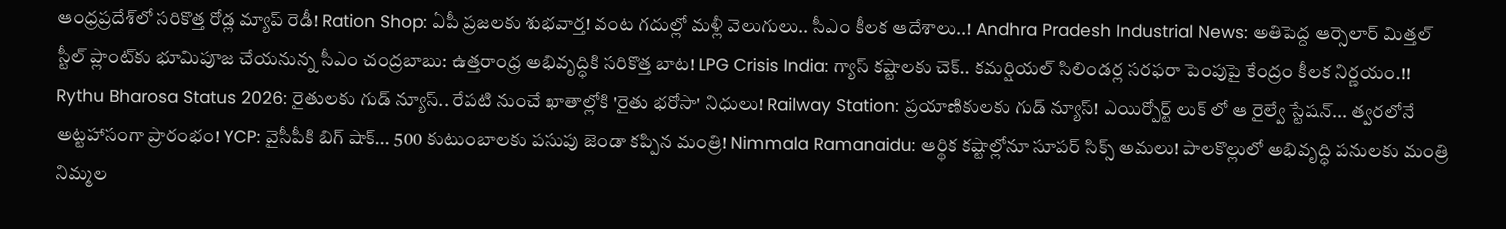ఆంధ్రప్రదేశ్‌లో సరికొత్త రోడ్ల మ్యాప్ రెడీ! Ration Shop: ఏపీ ప్రజలకు శుభవార్త! వంట గదుల్లో మళ్లీ వెలుగులు.. సీఎం కీలక ఆదేశాలు..! Andhra Pradesh Industrial News: అతిపెద్ద ఆర్సెలార్ మిత్తల్ స్టీల్ ప్లాంట్‌కు భూమిపూజ చేయనున్న సీఎం చంద్రబాబు: ఉత్తరాంధ్ర అభివృద్ధికి సరికొత్త బాట! LPG Crisis India: గ్యాస్ కష్టాలకు చెక్.. కమర్షియల్ సిలిండర్ల సరఫరా పెంపుపై కేంద్రం కీలక నిర్ణయం.!! Rythu Bharosa Status 2026: రైతులకు గుడ్ న్యూస్.. రేపటి నుంచే ఖాతాల్లోకి 'రైతు భరోసా' నిధులు! Railway Station: ప్రయాణికులకు గుడ్ న్యూస్! ఎయిర్పోర్ట్ లుక్ లో ఆ రైల్వే స్టేషన్... త్వరలోనే అట్టహాసంగా ప్రారంభం! YCP: వైసీపీకి బిగ్ షాక్... 500 కుటుంబాలకు పసుపు జెండా కప్పిన మంత్రి! Nimmala Ramanaidu: ఆర్థిక కష్టాల్లోనూ సూపర్ సిక్స్ అమలు! పాలకొల్లులో అభివృద్ధి పనులకు మంత్రి నిమ్మల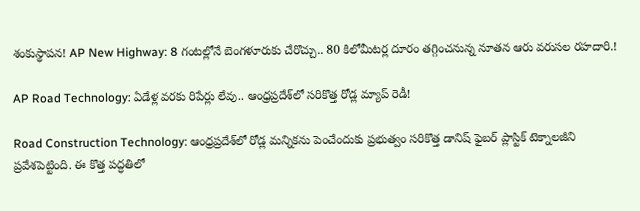శంకుస్థాపన! AP New Highway: 8 గంటల్లోనే బెంగళూరుకు చేరొచ్చు.. 80 కిలోమీటర్ల దూరం తగ్గించనున్న నూతన ఆరు వరుసల రహదారి.!

AP Road Technology: ఏడేళ్ల వరకు రిపేర్లు లేవు.. ఆంధ్రప్రదేశ్‌లో సరికొత్త రోడ్ల మ్యాప్ రెడీ!

Road Construction Technology: ఆంధ్రప్రదేశ్‌లో రోడ్ల మన్నికను పెంచేందుకు ప్రభుత్వం సరికొత్త డానిష్ ఫైబర్ ప్లాస్టిక్ టెక్నాలజీని ప్రవేశపెట్టింది. ఈ కొత్త పద్ధతిలో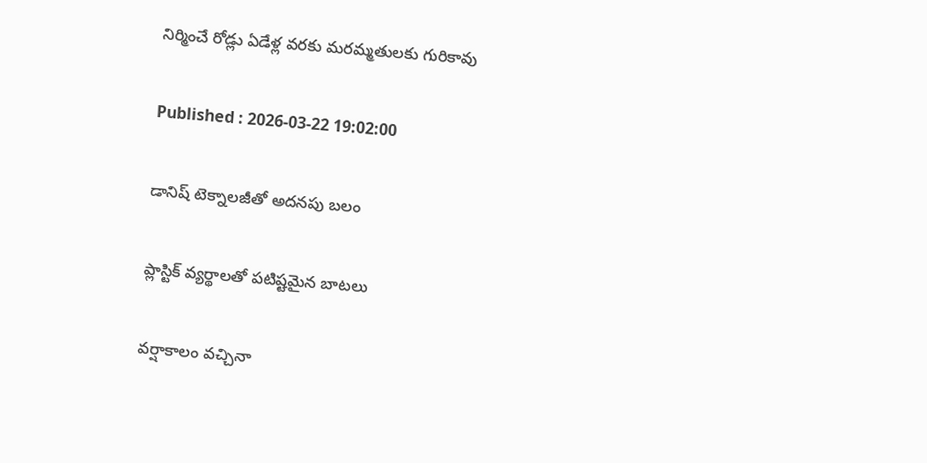నిర్మించే రోడ్లు ఏడేళ్ల వరకు మరమ్మతులకు గురికావు

Published : 2026-03-22 19:02:00

డానిష్ టెక్నాలజీతో అదనపు బలం

ప్లాస్టిక్ వ్యర్థాలతో పటిష్టమైన బాటలు

వర్షాకాలం వచ్చినా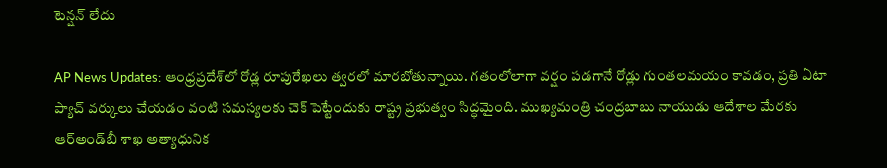టెన్షన్ లేదు

AP News Updates: ఆంధ్రప్రదేశ్‌లో రోడ్ల రూపురేఖలు త్వరలో మారబోతున్నాయి. గతంలోలాగా వర్షం పడగానే రోడ్లు గుంతలమయం కావడం, ప్రతి ఏటా ప్యాచ్ వర్కులు చేయడం వంటి సమస్యలకు చెక్ పెట్టేందుకు రాష్ట్ర ప్రభుత్వం సిద్ధమైంది. ముఖ్యమంత్రి చంద్రబాబు నాయుడు ఆదేశాల మేరకు ఆర్‌అండ్‌బీ శాఖ అత్యాధునిక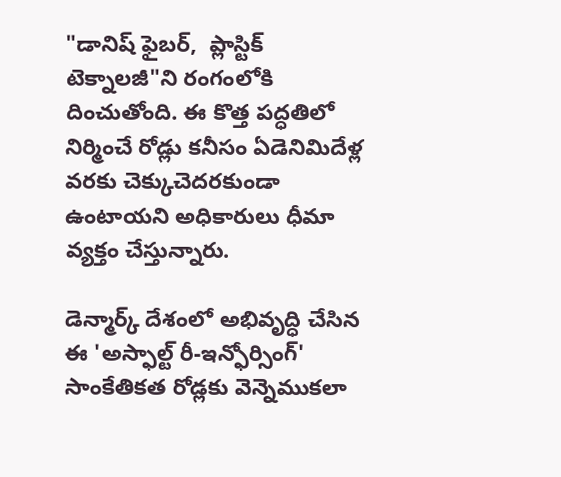"డానిష్ ఫైబర్,  ప్లాస్టిక్ టెక్నాలజీ"ని రంగంలోకి దించుతోంది. ఈ కొత్త పద్ధతిలో నిర్మించే రోడ్లు కనీసం ఏడెనిమిదేళ్ల వరకు చెక్కుచెదరకుండా ఉంటాయని అధికారులు ధీమా వ్యక్తం చేస్తున్నారు.

డెన్మార్క్ దేశంలో అభివృద్ధి చేసిన ఈ 'అస్ఫాల్ట్ రీ-ఇన్ఫోర్సింగ్' సాంకేతికత రోడ్లకు వెన్నెముకలా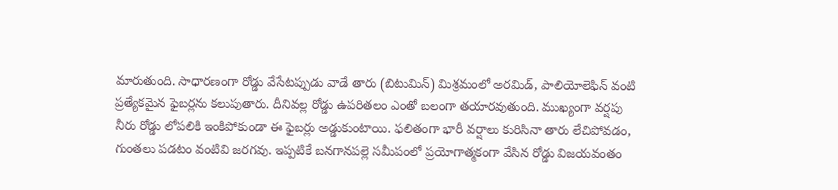మారుతుంది. సాధారణంగా రోడ్డు వేసేటప్పుడు వాడే తారు (బిటుమిన్) మిశ్రమంలో అరమిడ్, పాలియోలెఫిన్ వంటి ప్రత్యేకమైన ఫైబర్లను కలుపుతారు. దీనివల్ల రోడ్డు ఉపరితలం ఎంతో బలంగా తయారవుతుంది. ముఖ్యంగా వర్షపు నీరు రోడ్డు లోపలికి ఇంకిపోకుండా ఈ ఫైబర్లు అడ్డుకుంటాయి. ఫలితంగా భారీ వర్షాలు కురిసినా తారు లేచిపోవడం, గుంతలు పడటం వంటివి జరగవు. ఇప్పటికే బనగానపల్లె సమీపంలో ప్రయోగాత్మకంగా వేసిన రోడ్డు విజయవంతం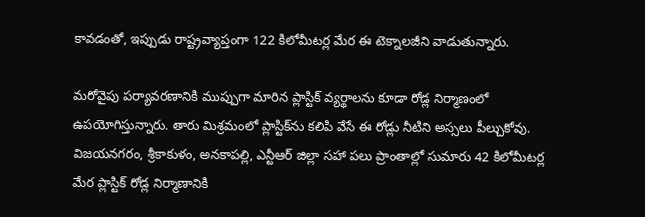కావడంతో, ఇప్పుడు రాష్ట్రవ్యాప్తంగా 122 కిలోమీటర్ల మేర ఈ టెక్నాలజీని వాడుతున్నారు.

మరోవైపు పర్యావరణానికి ముప్పుగా మారిన ప్లాస్టిక్ వ్యర్థాలను కూడా రోడ్ల నిర్మాణంలో ఉపయోగిస్తున్నారు. తారు మిశ్రమంలో ప్లాస్టిక్‌ను కలిపి వేసే ఈ రోడ్లు నీటిని అస్సలు పీల్చుకోవు. విజయనగరం, శ్రీకాకుళం, అనకాపల్లి, ఎన్టీఆర్ జిల్లా సహా పలు ప్రాంతాల్లో సుమారు 42 కిలోమీటర్ల మేర ప్లాస్టిక్ రోడ్ల నిర్మాణానికి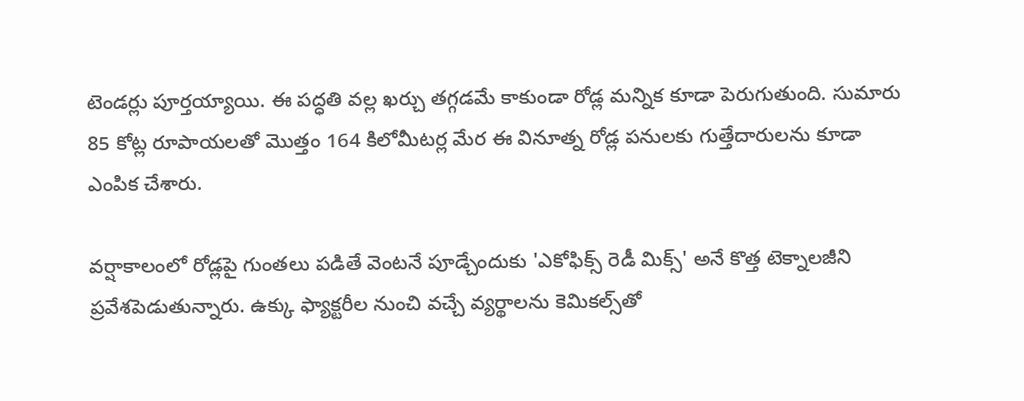టెండర్లు పూర్తయ్యాయి. ఈ పద్ధతి వల్ల ఖర్చు తగ్గడమే కాకుండా రోడ్ల మన్నిక కూడా పెరుగుతుంది. సుమారు 85 కోట్ల రూపాయలతో మొత్తం 164 కిలోమీటర్ల మేర ఈ వినూత్న రోడ్ల పనులకు గుత్తేదారులను కూడా ఎంపిక చేశారు.

వర్షాకాలంలో రోడ్లపై గుంతలు పడితే వెంటనే పూడ్చేందుకు 'ఎకోఫిక్స్ రెడీ మిక్స్' అనే కొత్త టెక్నాలజీని ప్రవేశపెడుతున్నారు. ఉక్కు ఫ్యాక్టరీల నుంచి వచ్చే వ్యర్థాలను కెమికల్స్‌తో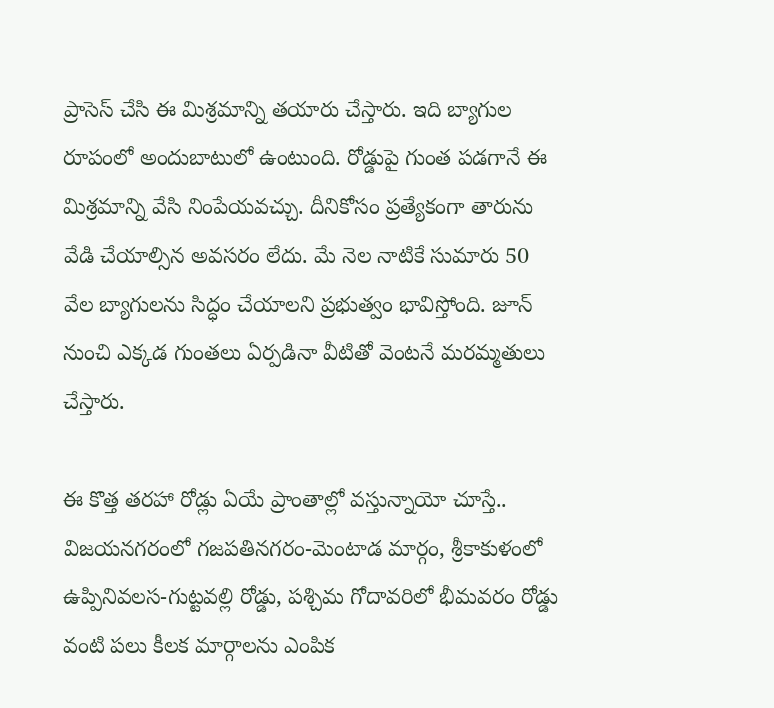ప్రాసెస్ చేసి ఈ మిశ్రమాన్ని తయారు చేస్తారు. ఇది బ్యాగుల రూపంలో అందుబాటులో ఉంటుంది. రోడ్డుపై గుంత పడగానే ఈ మిశ్రమాన్ని వేసి నింపేయవచ్చు. దీనికోసం ప్రత్యేకంగా తారును వేడి చేయాల్సిన అవసరం లేదు. మే నెల నాటికే సుమారు 50 వేల బ్యాగులను సిద్ధం చేయాలని ప్రభుత్వం భావిస్తోంది. జూన్ నుంచి ఎక్కడ గుంతలు ఏర్పడినా వీటితో వెంటనే మరమ్మతులు చేస్తారు.

ఈ కొత్త తరహా రోడ్లు ఏయే ప్రాంతాల్లో వస్తున్నాయో చూస్తే.. విజయనగరంలో గజపతినగరం-మెంటాడ మార్గం, శ్రీకాకుళంలో ఉప్పినివలస-గుట్టవల్లి రోడ్డు, పశ్చిమ గోదావరిలో భీమవరం రోడ్డు వంటి పలు కీలక మార్గాలను ఎంపిక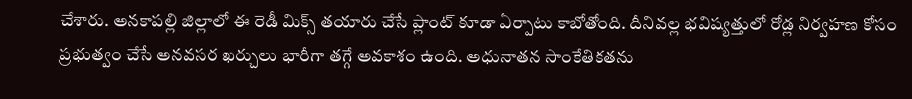చేశారు. అనకాపల్లి జిల్లాలో ఈ రెడీ మిక్స్ తయారు చేసే ప్లాంట్ కూడా ఏర్పాటు కాబోతోంది. దీనివల్ల భవిష్యత్తులో రోడ్ల నిర్వహణ కోసం ప్రభుత్వం చేసే అనవసర ఖర్చులు భారీగా తగ్గే అవకాశం ఉంది. అధునాతన సాంకేతికతను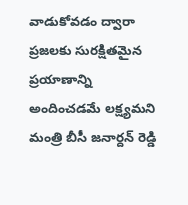వాడుకోవడం ద్వారా ప్రజలకు సురక్షితమైన ప్రయాణాన్ని అందించడమే లక్ష్యమని మంత్రి బీసీ జనార్దన్ రెడ్డి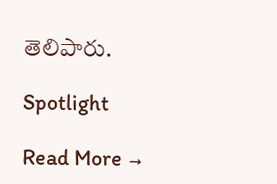తెలిపారు.

Spotlight

Read More →